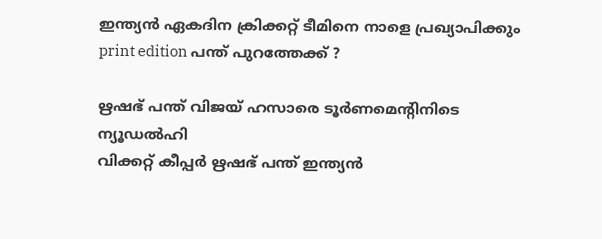ഇന്ത്യൻ ഏകദിന ക്രിക്കറ്റ് ടീമിനെ നാളെ പ്രഖ്യാപിക്കും
print edition പന്ത് പുറത്തേക്ക് ?

ഋഷഭ് പന്ത് വിജയ് ഹസാരെ ടൂർണമെന്റിനിടെ
ന്യൂഡൽഹി
വിക്കറ്റ് കീപ്പർ ഋഷഭ് പന്ത് ഇന്ത്യൻ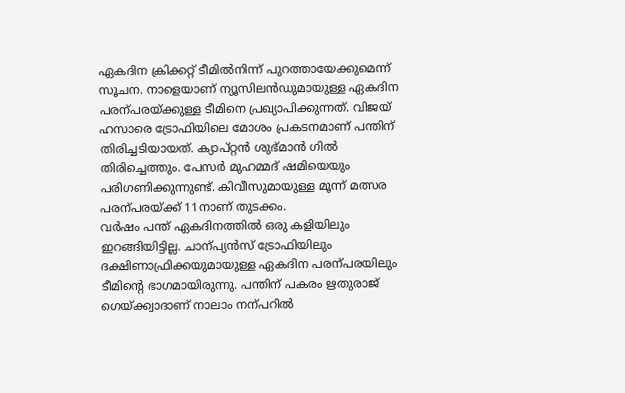ഏകദിന ക്രിക്കറ്റ് ടീമിൽനിന്ന് പുറത്തായേക്കുമെന്ന് സൂചന. നാളെയാണ് ന്യൂസിലൻഡുമായുള്ള ഏകദിന പരന്പരയ്ക്കുള്ള ടീമിനെ പ്രഖ്യാപിക്കുന്നത്. വിജയ് ഹസാരെ ട്രോഫിയിലെ മോശം പ്രകടനമാണ് പന്തിന് തിരിച്ചടിയായത്. ക്യാപ്റ്റൻ ശുഭ്മാൻ ഗിൽ തിരിച്ചെത്തും. പേസർ മുഹമ്മദ് ഷമിയെയും പരിഗണിക്കുന്നുണ്ട്. കിവീസുമായുള്ള മൂന്ന് മത്സര പരന്പരയ്ക്ക് 11നാണ് തുടക്കം.
വർഷം പന്ത് ഏകദിനത്തിൽ ഒരു കളിയിലും ഇറങ്ങിയിട്ടില്ല. ചാന്പ്യൻസ് ട്രോഫിയിലും ദക്ഷിണാഫ്രിക്കയുമായുള്ള ഏകദിന പരന്പരയിലും ടീമിന്റെ ഭാഗമായിരുന്നു. പന്തിന് പകരം ഋതുരാജ് ഗെയ്ക്ക്വാദാണ് നാലാം നന്പറിൽ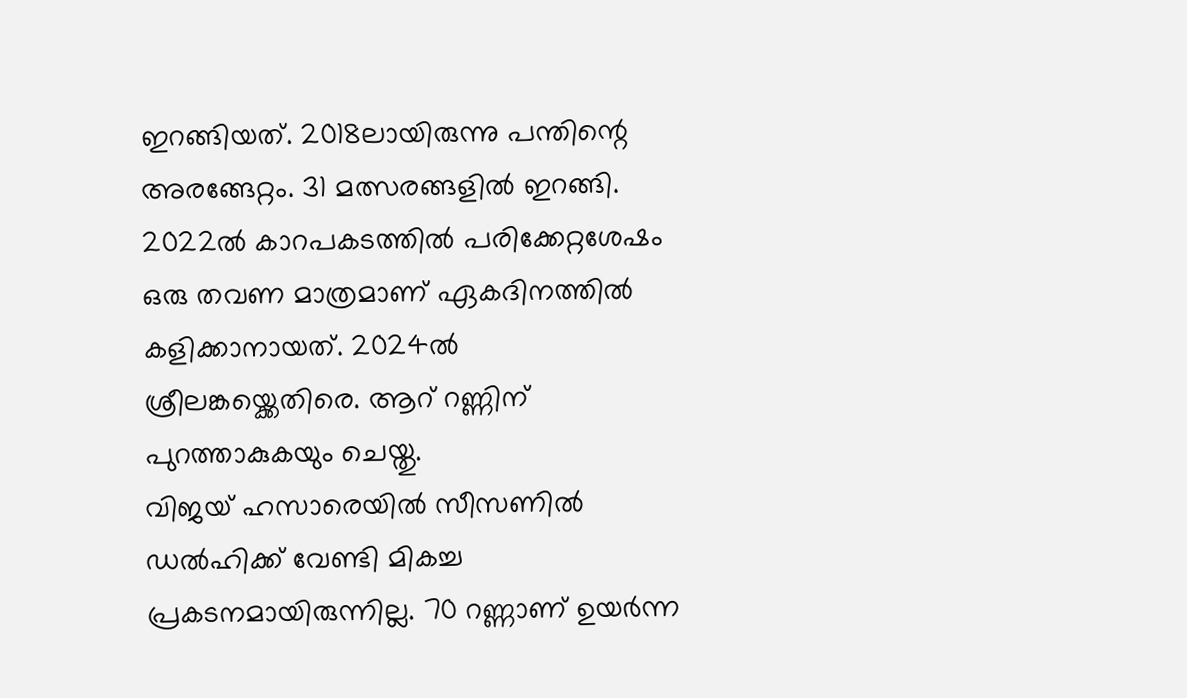ഇറങ്ങിയത്. 2018ലായിരുന്നു പന്തിന്റെ അരങ്ങേറ്റം. 31 മത്സരങ്ങളിൽ ഇറങ്ങി. 2022ൽ കാറപകടത്തിൽ പരിക്കേറ്റശേഷം ഒരു തവണ മാത്രമാണ് ഏകദിനത്തിൽ കളിക്കാനായത്. 2024ൽ ശ്രീലങ്കയ്ക്കെതിരെ. ആറ് റണ്ണിന് പുറത്താകുകയും ചെയ്തു.
വിജയ് ഹസാരെയിൽ സീസണിൽ ഡൽഹിക്ക് വേണ്ടി മികച്ച പ്രകടനമായിരുന്നില്ല. 70 റണ്ണാണ് ഉയർന്ന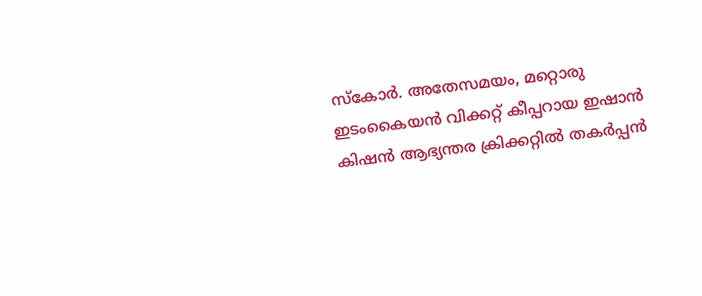സ്കോർ. അതേസമയം, മറ്റൊരു ഇടംകൈയൻ വിക്കറ്റ് കീപ്പറായ ഇഷാൻ കിഷൻ ആഭ്യന്തര ക്രിക്കറ്റിൽ തകർപ്പൻ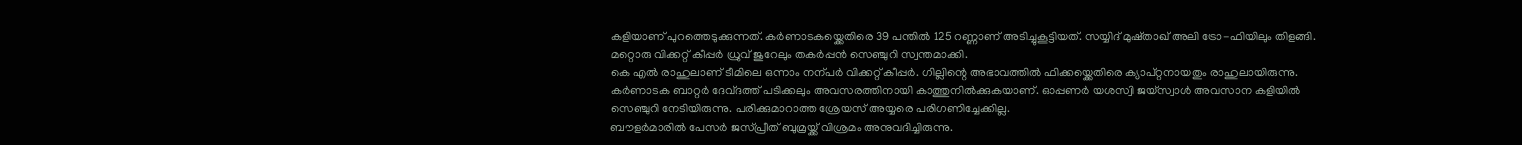കളിയാണ് പുറത്തെടുക്കുന്നത്. കർണാടകയ്ക്കെതിരെ 39 പന്തിൽ 125 റണ്ണാണ് അടിച്ചുകൂട്ടിയത്. സയ്യിദ് മുഷ്താഖ് അലി ട്രോ-ഫിയിലും തിളങ്ങി. മറ്റൊരു വിക്കറ്റ് കീപ്പർ ധ്രുവ് ജുറേലും തകർപ്പൻ സെഞ്ചുറി സ്വന്തമാക്കി.
കെ എൽ രാഹുലാണ് ടീമിലെ ഒന്നാം നന്പർ വിക്കറ്റ് കീപ്പർ. ഗില്ലിന്റെ അഭാവത്തിൽ ഫിക്കയ്ക്കെതിരെ ക്യാപ്റ്റനായതും രാഹുലായിരുന്നു. കർണാടക ബാറ്റർ ദേവ്ദത്ത് പടിക്കലും അവസരത്തിനായി കാത്തുനിൽക്കുകയാണ്. ഓപ്പണർ യശസ്വി ജയ്സ്വാൾ അവസാന കളിയിൽ സെഞ്ചുറി നേടിയിരുന്നു. പരിക്കുമാറാത്ത ശ്രേയസ് അയ്യരെ പരിഗണിച്ചേക്കില്ല.
ബൗളർമാരിൽ പേസർ ജസ്പ്രീത് ബുമ്രയ്ക്ക് വിശ്രമം അനുവദിച്ചിരുന്നു.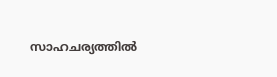സാഹചര്യത്തിൽ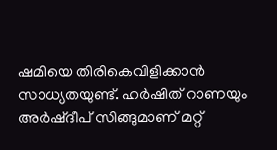ഷമിയെ തിരികെവിളിക്കാൻ സാധ്യതയുണ്ട്. ഹർഷിത് റാണയും അർഷ്ദീപ് സിങ്ങുമാണ് മറ്റ്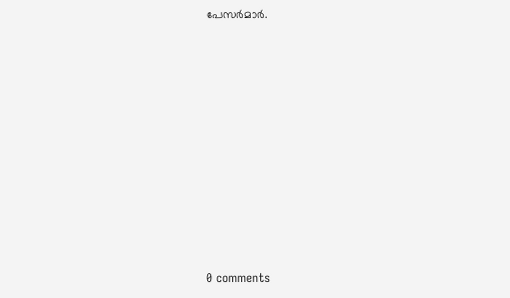പേസർമാർ.










0 comments